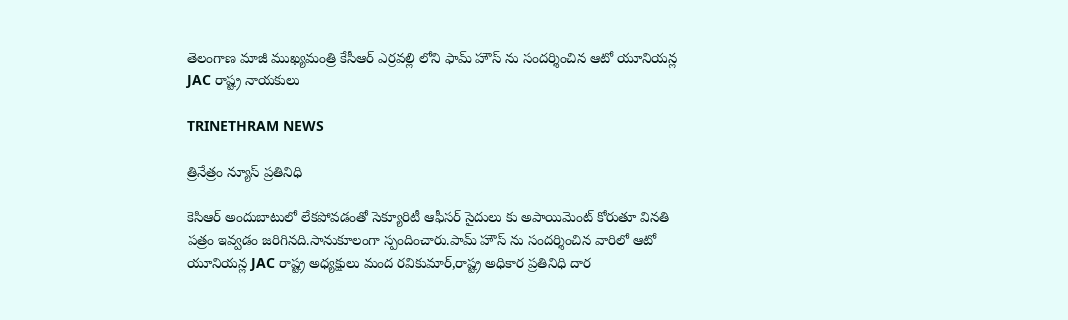తెలంగాణ మాజీ ముఖ్యమంత్రి కేసీఆర్ ఎర్రవల్లి లోని ఫామ్ హౌస్ ను సందర్శించిన ఆటో యూనియన్ల JAC రాష్ట్ర నాయకులు

TRINETHRAM NEWS

త్రినేత్రం న్యూస్ ప్రతినిధి

కెసిఆర్ అందుబాటులో లేకపోవడంతో సెక్యూరిటీ ఆఫీసర్ సైదులు కు అపాయిమెంట్ కోరుతూ వినతి పత్రం ఇవ్వడం జరిగినది.సానుకూలంగా స్పందించారు.పామ్ హౌస్ ను సందర్శించిన వారిలో ఆటో యూనియన్ల JAC రాష్ట్ర అధ్యక్షులు మంద రవికుమార్,రాష్ట్ర అధికార ప్రతినిధి దార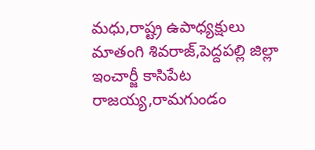మధు,రాష్ట్ర ఉపాధ్యక్షులు మాతంగి శివరాజ్,పెద్దపల్లి జిల్లా ఇంచార్జీ కాసిపేట రాజయ్య,రామగుండం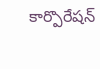కార్పొరేషన్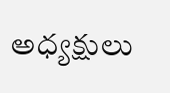అధ్యక్షులు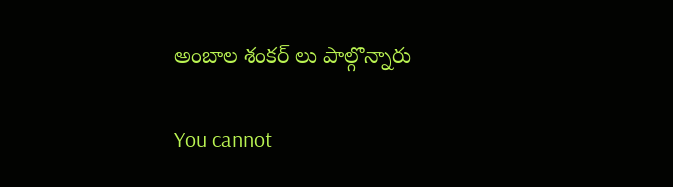అంబాల శంకర్ లు పాల్గొన్నారు

You cannot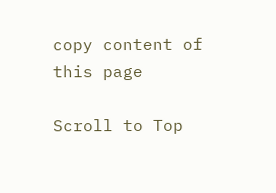copy content of this page

Scroll to Top